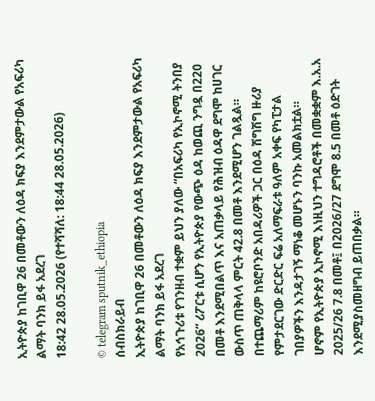ኢትዮጵያ ከገቢዋ 26 በመቶውን ለዕዳ ክፍያ እንደምታውል የአፍሪካ ልማት ባንክ ይፋ አደረገ
18:42 28.05.2026 (የተሻሻለ: 18:44 28.05.2026)

© telegram sputnik_ethiopia
ሰብስክራይብ
ኢትዮጵያ ከገቢዋ 26 በመቶውን ለዕዳ ክፍያ እንደምታውል የአፍሪካ ልማት ባንክ ይፋ አደረገ
የአኅጉሪቱ የገንዘብ ተቋም ይህን ያለው “በአፍሪካ የኢኮኖሚ ትንበያ 2026” ሪፖርቱ ሲሆን የኢትዮጵያ የውጭ ዕዳ ከወጪ ንግዷ በ220 በመቶ እንደሚበልጥ እና አጠቃላይ የሕዝብ ዕዳዋ ደግሞ ከሀገር ውስጥ ጠቅላላ ምርት 42.8 በመቶ እንደሚሆን ገልጿል።
በተጨማሪም ከዩሮቦንድ አበዳሪዎች ጋር በዕዳ ሽግሽግ ዙሪያ የምታደርገው ድርድር ፍሬ አለማፍራቱ ዓለም አቀፍ የካፒታል ገበያዎችን እንዳታገኝ ማነቆ መሆኑን ባንኩ አመልክቷል።
ሆኖም የኢትዮጵያ ኢኮኖሚ እነዚህን ተግዳሮቶች በመቋቋም እ.አ.አ 2025/26 7.8 በመቶ፤ በ2026/27 ደግሞ 8.5 በመቶ ዕድገት እንደሚያስመዘግብ ይጠበቃል።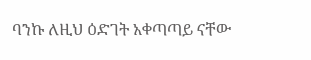ባንኩ ለዚህ ዕድገት አቀጣጣይ ናቸው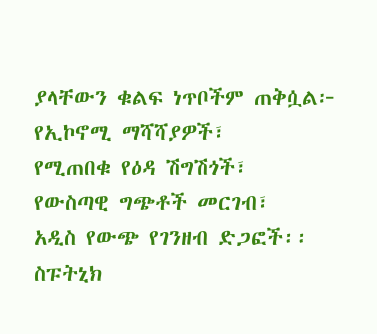ያላቸውን ቁልፍ ነጥቦችም ጠቅሷል፦
የኢኮኖሚ ማሻሻያዎች፣
የሚጠበቁ የዕዳ ሽግሽጎች፣
የውስጣዊ ግጭቶች መርገብ፣
አዲስ የውጭ የገንዘብ ድጋፎች፡፡
ስፑትኒክ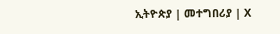ኢትዮጵያ | መተግበሪያ | X